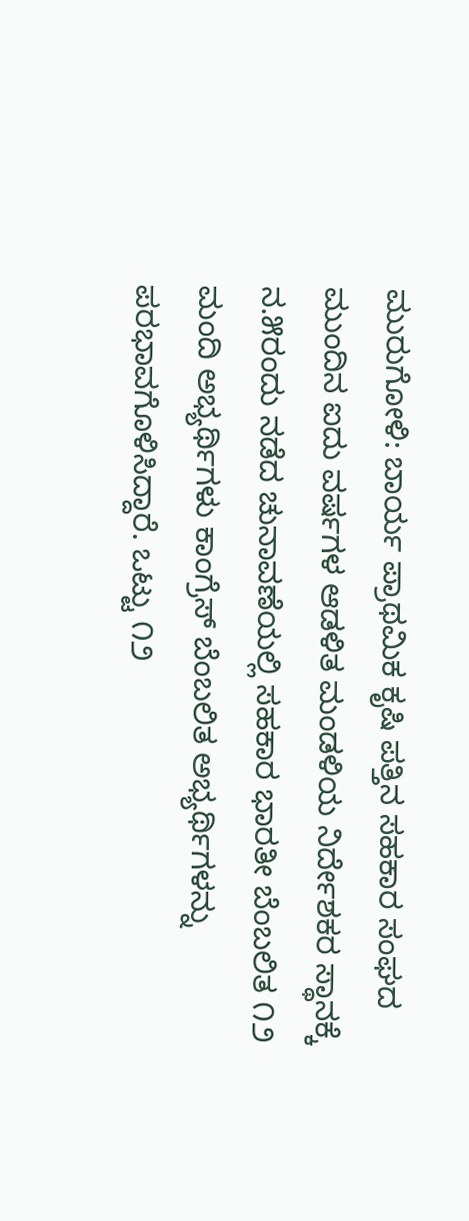ಮುರುಗೋಳಿ: ಬಾರ್ಯ ಪ್ರಾಥಮಿಕ ಕೃಷಿ ಪತ್ತಿನ ಸಹಕಾರ ಸಂಘದ ಮುಂದಿನ ಐದು ವರ್ಷಗಳ ಆಡಳಿತ ಮಂಡಳಿಯ ನಿರ್ದೇಶಕರ ಸ್ಥಾನಕ್ಕೆ ನ.೫ರಂದು ನಡೆದ ಚುನಾವಣೆಯಲ್ಲಿ ಸಹಕಾರ ಭಾರತೀ ಬೆಂಬಲಿತ ೧೨ ಮಂದಿ ಅಭ್ಯರ್ಥಿಗಳು ಕಾಂಗ್ರೆಸ್ ಬೆಂಬಲಿತ ಅಭ್ಯರ್ಥಿಗಳನ್ನು ಪರಭಾವಗೊಳಿಸಿದ್ದಾರೆ. ಒಟ್ಟು ೧೨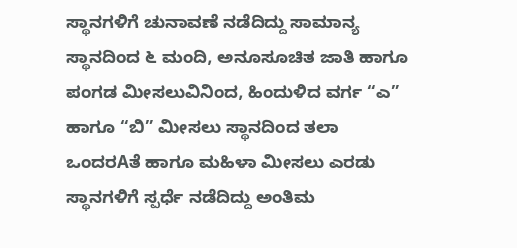ಸ್ಥಾನಗಳಿಗೆ ಚುನಾವಣೆ ನಡೆದಿದ್ದು ಸಾಮಾನ್ಯ ಸ್ಥಾನದಿಂದ ೬ ಮಂದಿ, ಅನೂಸೂಚಿತ ಜಾತಿ ಹಾಗೂ ಪಂಗಡ ಮೀಸಲುವಿನಿಂದ, ಹಿಂದುಳಿದ ವರ್ಗ “ಎ” ಹಾಗೂ “ಬಿ” ಮೀಸಲು ಸ್ಥಾನದಿಂದ ತಲಾ ಒಂದರAತೆ ಹಾಗೂ ಮಹಿಳಾ ಮೀಸಲು ಎರಡು ಸ್ಥಾನಗಳಿಗೆ ಸ್ಪರ್ಧೆ ನಡೆದಿದ್ದು ಅಂತಿಮ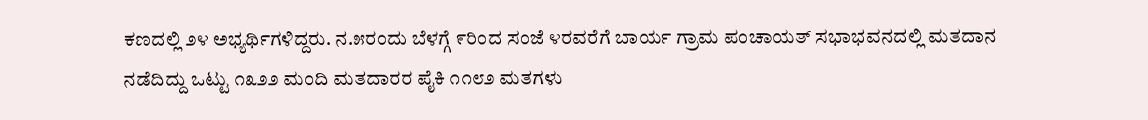ಕಣದಲ್ಲಿ ೨೪ ಅಭ್ಯರ್ಥಿಗಳಿದ್ದರು. ನ.೫ರಂದು ಬೆಳಗ್ಗೆ ೯ರಿಂದ ಸಂಜೆ ೪ರವರೆಗೆ ಬಾರ್ಯ ಗ್ರಾಮ ಪಂಚಾಯತ್ ಸಭಾಭವನದಲ್ಲಿ ಮತದಾನ ನಡೆದಿದ್ದು ಒಟ್ಟು ೧೩೨೨ ಮಂದಿ ಮತದಾರರ ಪೈಕಿ ೧೧೮೨ ಮತಗಳು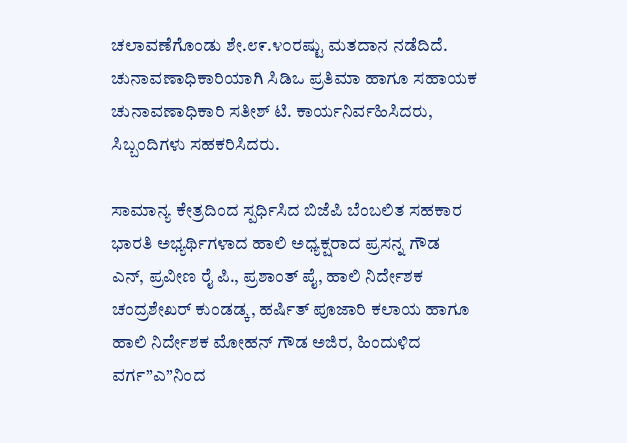ಚಲಾವಣೆಗೊಂಡು ಶೇ.೮೯.೪೦ರಷ್ಟು ಮತದಾನ ನಡೆದಿದೆ. ಚುನಾವಣಾಧಿಕಾರಿಯಾಗಿ ಸಿಡಿಒ ಪ್ರತಿಮಾ ಹಾಗೂ ಸಹಾಯಕ ಚುನಾವಣಾಧಿಕಾರಿ ಸತೀಶ್ ಟಿ. ಕಾರ್ಯನಿರ್ವಹಿಸಿದರು, ಸಿಬ್ಬಂದಿಗಳು ಸಹಕರಿಸಿದರು.

ಸಾಮಾನ್ಯ ಕೇತ್ರದಿಂದ ಸ್ಪರ್ಧಿಸಿದ ಬಿಜೆಪಿ ಬೆಂಬಲಿತ ಸಹಕಾರ ಭಾರತಿ ಅಭ್ಯರ್ಥಿಗಳಾದ ಹಾಲಿ ಅಧ್ಯಕ್ಷರಾದ ಪ್ರಸನ್ನ ಗೌಡ ಎನ್, ಪ್ರವೀಣ ರೈ ಪಿ., ಪ್ರಶಾಂತ್ ಪೈ, ಹಾಲಿ ನಿರ್ದೇಶಕ ಚಂದ್ರಶೇಖರ್ ಕುಂಡಡ್ಕ, ಹರ್ಷಿತ್ ಪೂಜಾರಿ ಕಲಾಯ ಹಾಗೂ ಹಾಲಿ ನಿರ್ದೇಶಕ ಮೋಹನ್ ಗೌಡ ಅಜಿರ, ಹಿಂದುಳಿದ ವರ್ಗ”ಎ”ನಿಂದ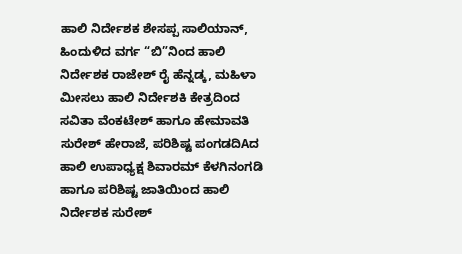ಹಾಲಿ ನಿರ್ದೇಶಕ ಶೇಸಪ್ಪ ಸಾಲಿಯಾನ್, ಹಿಂದುಳಿದ ವರ್ಗ “ಬಿ”ನಿಂದ ಹಾಲಿ ನಿರ್ದೇಶಕ ರಾಜೇಶ್ ರೈ ಹೆನ್ನಡ್ಕ, ಮಹಿಳಾ ಮೀಸಲು ಹಾಲಿ ನಿರ್ದೇಶಕಿ ಕೇತ್ರದಿಂದ ಸವಿತಾ ವೆಂಕಟೇಶ್ ಹಾಗೂ ಹೇಮಾವತಿ ಸುರೇಶ್ ಹೇರಾಜೆ, ಪರಿಶಿಷ್ಟ ಪಂಗಡದಿAದ ಹಾಲಿ ಉಪಾಧ್ಯಕ್ಷ ಶಿವಾರಮ್ ಕೆಳಗಿನಂಗಡಿ ಹಾಗೂ ಪರಿಶಿಷ್ಟ ಜಾತಿಯಿಂದ ಹಾಲಿ ನಿರ್ದೇಶಕ ಸುರೇಶ್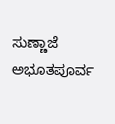ಸುಣ್ಣಾಜೆ ಅಭೂತಪೂರ್ವ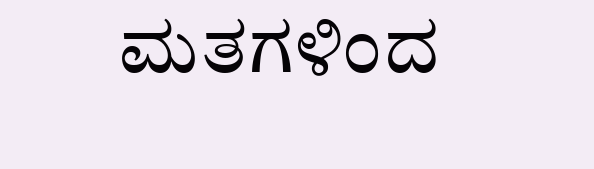ಮತಗಳಿಂದ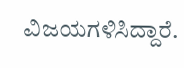ವಿಜಯಗಳಿಸಿದ್ದಾರೆ.